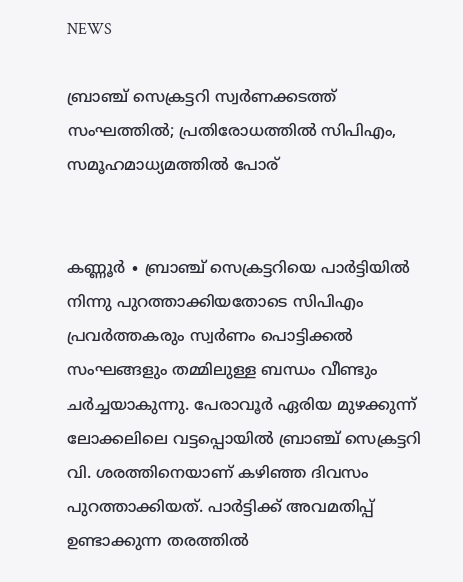NEWS

ബ്രാഞ്ച് സെക്രട്ടറി സ്വർണക്കടത്ത് സംഘത്തിൽ; പ്രതിരോധത്തിൽ സിപിഎം, സമൂഹമാധ്യമത്തിൽ പോര്


കണ്ണൂർ ∙ ബ്രാഞ്ച് സെക്രട്ടറിയെ പാർട്ടിയിൽ നിന്നു പുറത്താക്കിയതോടെ സിപിഎം പ്രവർത്തകരും സ്വർണം പൊട്ടിക്കൽ സംഘങ്ങളും തമ്മിലുള്ള ബന്ധം വീണ്ടും ചർച്ചയാകുന്നു. പേരാവൂർ ഏരിയ മുഴക്കുന്ന് ലോക്കലിലെ വട്ടപ്പൊയിൽ ബ്രാഞ്ച് സെക്രട്ടറി വി. ശരത്തിനെയാണ് കഴിഞ്ഞ ദിവസം പുറത്താക്കിയത്. പാർട്ടിക്ക് അവമതിപ്പ് ഉണ്ടാക്കുന്ന തരത്തിൽ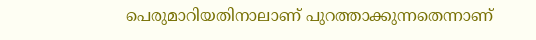പെരുമാറിയതിനാലാണ് പുറത്താക്കുന്നതെന്നാണ്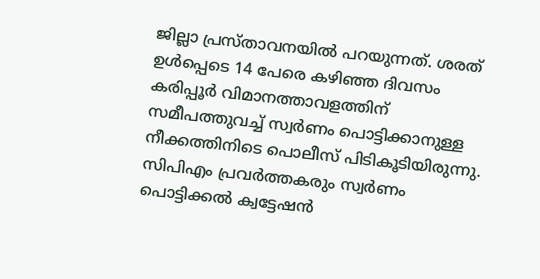ജില്ലാ പ്രസ്താവനയിൽ പറയുന്നത്. ശരത് ഉൾപ്പെടെ 14 പേരെ കഴിഞ്ഞ ദിവസം കരിപ്പൂർ വിമാനത്താവളത്തിന് സമീപത്തുവച്ച് സ്വർണം പൊട്ടിക്കാനുള്ള നീക്കത്തിനിടെ പൊലീസ് പിടികൂടിയിരുന്നു. സിപിഎം പ്രവർത്തകരും സ്വർണം പൊട്ടിക്കൽ ക്വട്ടേഷൻ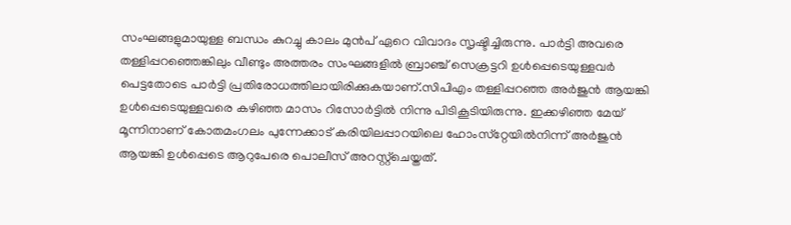സംഘങ്ങളുമായുള്ള ബന്ധം കുറച്ചു കാലം മുൻപ് ഏറെ വിവാദം സൃഷ്ടിച്ചിരുന്നു. പാർട്ടി അവരെ തള്ളിപ്പറഞ്ഞെങ്കിലും വീണ്ടും അത്തരം സംഘങ്ങളിൽ ബ്രാഞ്ച് സെക്രട്ടറി ഉൾപ്പെടെയുള്ളവർ പെട്ടതോടെ പാർട്ടി പ്രതിരോധത്തിലായിരിക്കുകയാണ്.സിപിഎം തള്ളിപ്പറഞ്ഞ അർജുൻ ആയങ്കി ഉൾപ്പെടെയുള്ളവരെ കഴിഞ്ഞ മാസം റിസോർട്ടിൽ നിന്നു പിടികൂടിയിരുന്നു. ഇക്കഴിഞ്ഞ മേയ് മൂന്നിനാണ് കോതമംഗലം പുന്നേക്കാട് കരിയിലപ്പാറയിലെ ഹോംസ്‌റ്റേയിൽനിന്ന് അർജുൻ ആയങ്കി ഉൾപ്പെടെ ആറുപേരെ പൊലീസ് അറസ്റ്റ്‌ചെയ്തത്.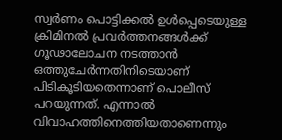സ്വർണം പൊട്ടിക്കൽ ഉൾപ്പെടെയുള്ള ക്രിമിനൽ പ്രവർത്തനങ്ങൾക്ക് ഗൂഢാലോചന നടത്താൻ ഒത്തുചേർന്നതിനിടെയാണ് പിടികൂടിയതെന്നാണ് പൊലീസ് പറയുന്നത്. എന്നാൽ വിവാഹത്തിനെത്തിയതാണെന്നും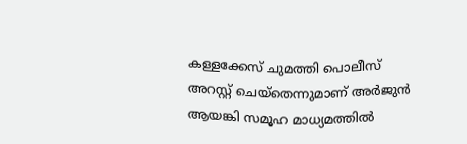കള്ളക്കേസ് ചുമത്തി പൊലീസ് അറസ്റ്റ് ചെയ്തെന്നുമാണ് അർജുൻ ആയങ്കി സമൂഹ മാധ്യമത്തിൽ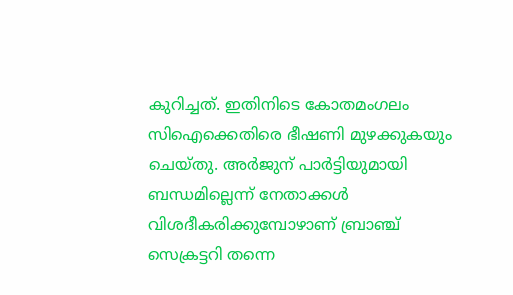കുറിച്ചത്. ഇതിനിടെ കോതമംഗലം സിഐക്കെതിരെ ഭീഷണി മുഴക്കുകയും ചെയ്തു. അർജുന് പാർട്ടിയുമായി ബന്ധമില്ലെന്ന് നേതാക്കൾ വിശദീകരിക്കുമ്പോഴാണ് ബ്രാഞ്ച് സെക്രട്ടറി തന്നെ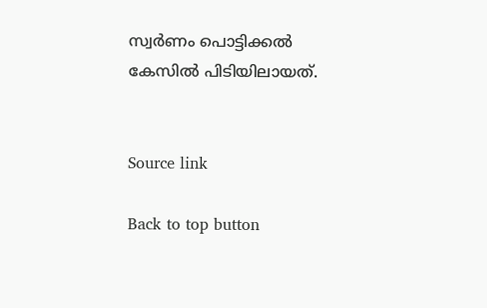സ്വർണം പൊട്ടിക്കൽ കേസിൽ പിടിയിലായത്.


Source link

Back to top button